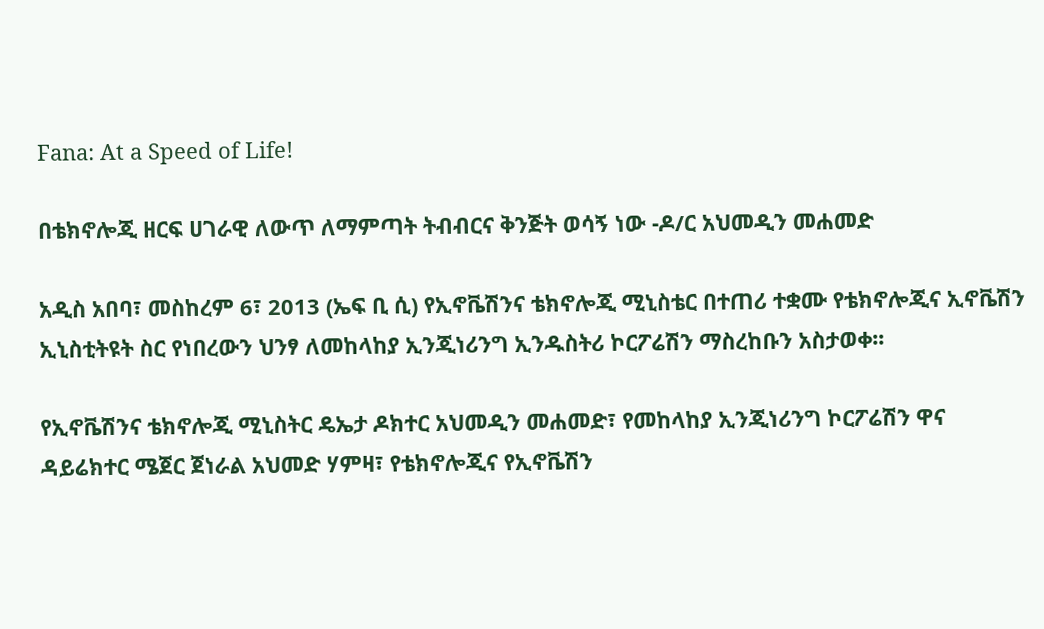Fana: At a Speed of Life!

በቴክኖሎጂ ዘርፍ ሀገራዊ ለውጥ ለማምጣት ትብብርና ቅንጅት ወሳኝ ነው -ዶ/ር አህመዲን መሐመድ

አዲስ አበባ፣ መስከረም 6፣ 2013 (ኤፍ ቢ ሲ) የኢኖቬሽንና ቴክኖሎጂ ሚኒስቴር በተጠሪ ተቋሙ የቴክኖሎጂና ኢኖቬሽን ኢኒስቲትዩት ስር የነበረውን ህንፃ ለመከላከያ ኢንጂነሪንግ ኢንዱስትሪ ኮርፖሬሽን ማስረከቡን አስታወቀ፡፡

የኢኖቬሽንና ቴክኖሎጂ ሚኒስትር ዴኤታ ዶክተር አህመዲን መሐመድ፣ የመከላከያ ኢንጂነሪንግ ኮርፖሬሽን ዋና ዳይሬክተር ሜጀር ጀነራል አህመድ ሃምዛ፣ የቴክኖሎጂና የኢኖቬሽን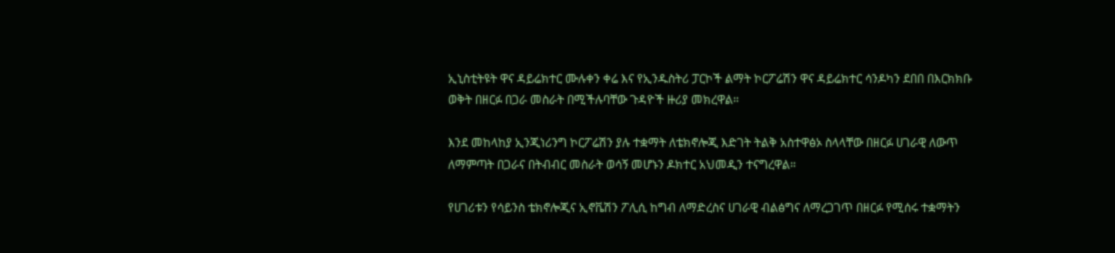ኢኒስቲትዩት ዋና ዳይሬክተር ሙሉቀን ቀሬ እና የኢንዱስትሪ ፓርኮች ልማት ኮርፖሬሽን ዋና ዳይሬክተር ሳንዶካን ደበበ በእርክክቡ ወቅት በዘርፉ በጋራ መስራት በሚችሉባቸው ጉዳዮች ዙሪያ መክረዋል።

እንደ መከላከያ ኢንጂነሪንግ ኮርፖሬሽን ያሉ ተቋማት ለቴክኖሎጂ እድገት ትልቅ አስተዋፅኦ ስላላቸው በዘርፉ ሀገራዊ ለውጥ ለማምጣት በጋራና በትብብር መስራት ወሳኝ መሆኑን ዶክተር አህመዲን ተናግረዋል።

የሀገሪቱን የሳይንስ ቴክኖሎጂና ኢኖቬሽን ፖሊሲ ከግብ ለማድረስና ሀገራዊ ብልፅግና ለማረጋገጥ በዘርፉ የሚሰሩ ተቋማትን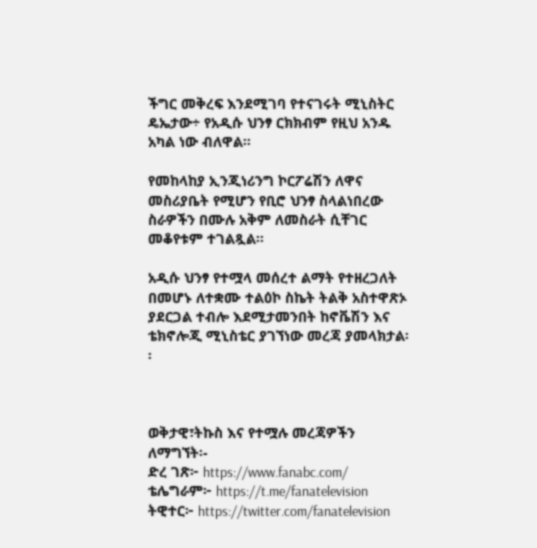ችግር መቅረፍ እንደሚገባ የተናገሩት ሚኒስትር ዴኤታው÷ የአዲሱ ህንፃ ርክክብም የዚህ አንዱ አካል ነው ብለዋል።

የመከላከያ ኢንጂነሪንግ ኮርፖሬሽን ለዋና መስሪያቤት የሚሆን የቢሮ ህንፃ ስላልነበረው ስራዎችን በሙሉ አቅም ለመስራት ሲቸገር መቆየቱም ተገልጿል፡፡

አዲሱ ህንፃ የተሟላ መሰረተ ልማት የተዘረጋለት በመሆኑ ለተቋሙ ተልዕኮ ስኬት ትልቅ አስተዋጽኦ ያደርጋል ተብሎ እደሚታመንበት ከኖቬሽን እና ቴክኖሎጂ ሚኒስቴር ያገኘነው መረጃ ያመላክታል፡፡



ወቅታዊ፣ትኩስ እና የተሟሉ መረጃዎችን ለማግኘት፡-
ድረ ገጽ፦ https://www.fanabc.com/
ቴሌግራም፦ https://t.me/fanatelevision
ትዊተር፦ https://twitter.com/fanatelevision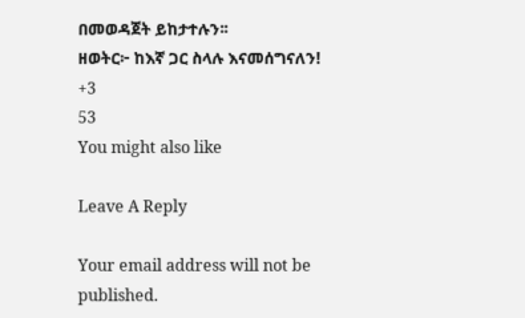በመወዳጀት ይከታተሉን፡፡
ዘወትር፦ ከእኛ ጋር ስላሉ እናመሰግናለን!
+3
53
You might also like

Leave A Reply

Your email address will not be published.